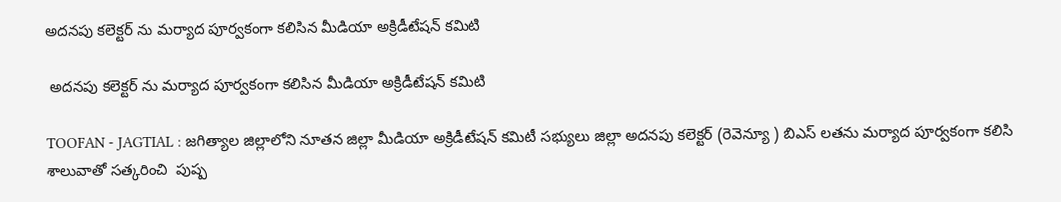అదనపు కలెక్టర్ ను మర్యాద పూర్వకంగా కలిసిన మీడియా అక్రిడీటేషన్ కమిటి

 అదనపు కలెక్టర్ ను మర్యాద పూర్వకంగా కలిసిన మీడియా అక్రిడీటేషన్ కమిటి

TOOFAN - JAGTIAL : జగిత్యాల జిల్లాలోని నూతన జిల్లా మీడియా అక్రిడీటేషన్ కమిటీ సభ్యులు జిల్లా అదనపు కలెక్టర్ (రెవెన్యూ ) బిఎస్ లతను మర్యాద పూర్వకంగా కలిసి శాలువాతో సత్కరించి  పుష్ప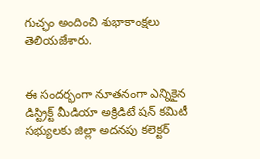గుచ్ఛం అందించి శుభాకాంక్షలు తెలియజేశారు.


ఈ సందర్భంగా నూతనంగా ఎన్నికైన డిస్ట్రిక్ట్ మీడియా అక్రిడిటే షన్ కమిటీ సభ్యులకు జిల్లా అదనపు కలెక్టర్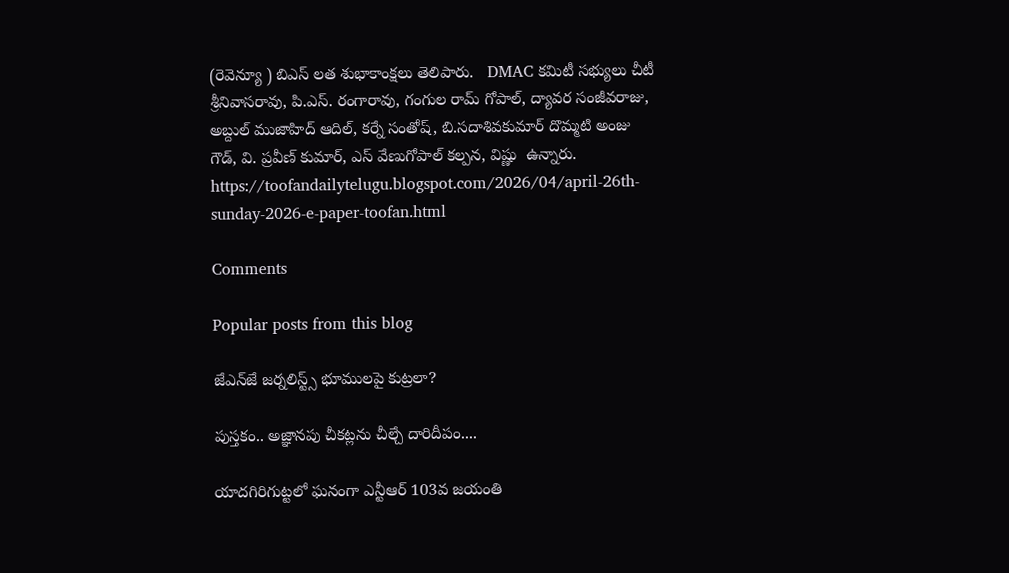(రెవెన్యూ ) బిఎస్ లత శుభాకాంక్షలు తెలిపారు.   DMAC కమిటీ సభ్యులు చీటీ శ్రీనివాసరావు, పి.ఎస్. రంగారావు, గంగుల రామ్ గోపాల్, ద్యావర సంజీవరాజు,   అబ్దుల్ ముజాహిద్ ఆదిల్, కర్నే సంతోష్, బి.సదాశివకుమార్ దొమ్మటి అంజు గౌడ్, వి. ప్రవీణ్ కుమార్, ఎస్ వేణుగోపాల్ కల్పన, విష్ణు  ఉన్నారు.  https://toofandailytelugu.blogspot.com/2026/04/april-26th-sunday-2026-e-paper-toofan.html

Comments

Popular posts from this blog

జేఎన్‌జే జర్నలిస్ట్స్ భూములపై కుట్ర‌లా?

పుస్తకం.. అజ్ఞానపు చీకట్లను చీల్చే దారిదీపం....

యాదగిరిగుట్టలో ఘనంగా ఎన్టీఆర్ 103వ జయంతి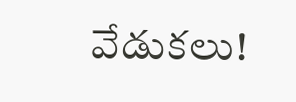వేడుకలు!